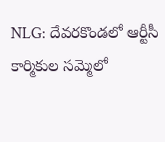NLG: దేవరకొండలో ఆర్టీసీ కార్మికుల సమ్మెలో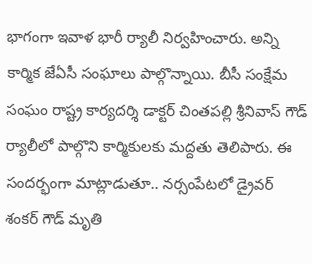భాగంగా ఇవాళ భారీ ర్యాలీ నిర్వహించారు. అన్ని కార్మిక జేఏసీ సంఘాలు పాల్గొన్నాయి. బీసీ సంక్షేమ సంఘం రాష్ట్ర కార్యదర్శి డాక్టర్ చింతపల్లి శ్రీనివాస్ గౌడ్ ర్యాలీలో పాల్గొని కార్మికులకు మద్దతు తెలిపారు. ఈ సందర్భంగా మాట్లాడుతూ.. నర్సంపేటలో డ్రైవర్ శంకర్ గౌడ్ మృతి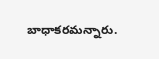బాధాకరమన్నారు.